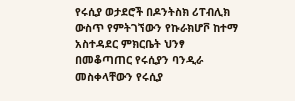የሩሲያ ወታደሮች በዶንትስክ ሪፐብሊክ ውስጥ የምትገኘውን የኩራክሆቮ ከተማ አስተዳደር ምክርቤት ህንፃ በመቆጣጠር የሩሲያን ባንዲራ መስቀላቸውን የሩሲያ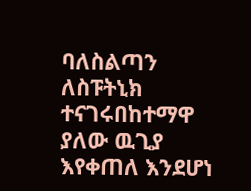ባለስልጣን ለስፑትኒክ ተናገሩበከተማዋ ያለው ዉጊያ እየቀጠለ እንደሆነ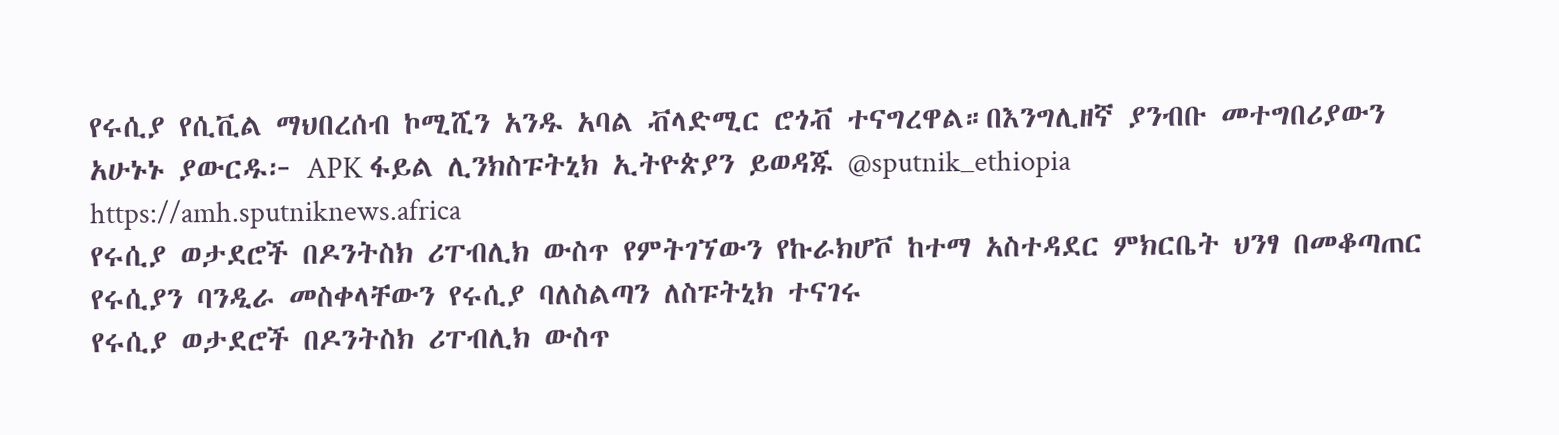የሩሲያ የሲቪል ማህበረሰብ ኮሚሺን አንዱ አባል ቭላድሚር ሮጎቭ ተናግረዋል።በእንግሊዘኛ ያንብቡ መተግበሪያውን አሁኑኑ ያውርዱ፦ APK ፋይል ሊንክስፑትኒክ ኢትዮጵያን ይወዳጁ @sputnik_ethiopia
https://amh.sputniknews.africa
የሩሲያ ወታደሮች በዶንትስክ ሪፐብሊክ ውስጥ የምትገኘውን የኩራክሆቮ ከተማ አስተዳደር ምክርቤት ህንፃ በመቆጣጠር የሩሲያን ባንዲራ መስቀላቸውን የሩሲያ ባለስልጣን ለስፑትኒክ ተናገሩ
የሩሲያ ወታደሮች በዶንትስክ ሪፐብሊክ ውስጥ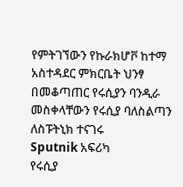የምትገኘውን የኩራክሆቮ ከተማ አስተዳደር ምክርቤት ህንፃ በመቆጣጠር የሩሲያን ባንዲራ መስቀላቸውን የሩሲያ ባለስልጣን ለስፑትኒክ ተናገሩ
Sputnik አፍሪካ
የሩሲያ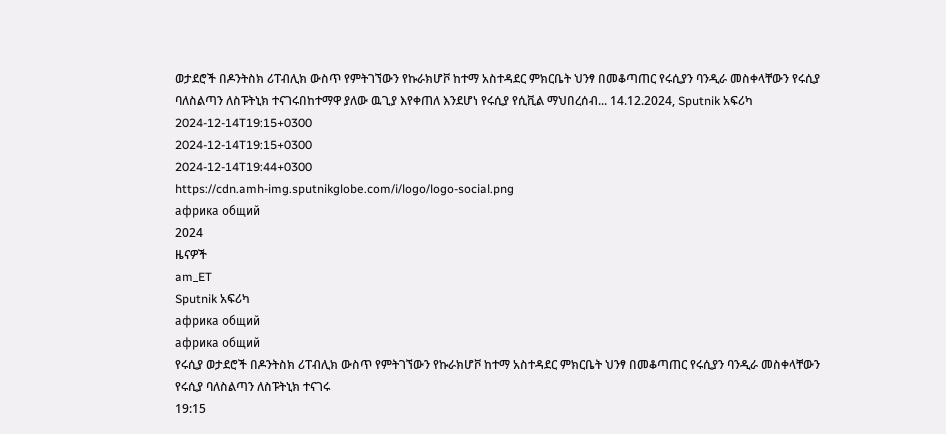ወታደሮች በዶንትስክ ሪፐብሊክ ውስጥ የምትገኘውን የኩራክሆቮ ከተማ አስተዳደር ምክርቤት ህንፃ በመቆጣጠር የሩሲያን ባንዲራ መስቀላቸውን የሩሲያ ባለስልጣን ለስፑትኒክ ተናገሩበከተማዋ ያለው ዉጊያ እየቀጠለ እንደሆነ የሩሲያ የሲቪል ማህበረሰብ... 14.12.2024, Sputnik አፍሪካ
2024-12-14T19:15+0300
2024-12-14T19:15+0300
2024-12-14T19:44+0300
https://cdn.amh-img.sputnikglobe.com/i/logo/logo-social.png
африка общий
2024
ዜናዎች
am_ET
Sputnik አፍሪካ
африка общий
африка общий
የሩሲያ ወታደሮች በዶንትስክ ሪፐብሊክ ውስጥ የምትገኘውን የኩራክሆቮ ከተማ አስተዳደር ምክርቤት ህንፃ በመቆጣጠር የሩሲያን ባንዲራ መስቀላቸውን የሩሲያ ባለስልጣን ለስፑትኒክ ተናገሩ
19:15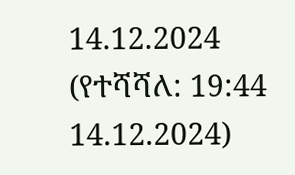14.12.2024 (የተሻሻለ: 19:44 14.12.2024)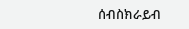ሰብስክራይብ